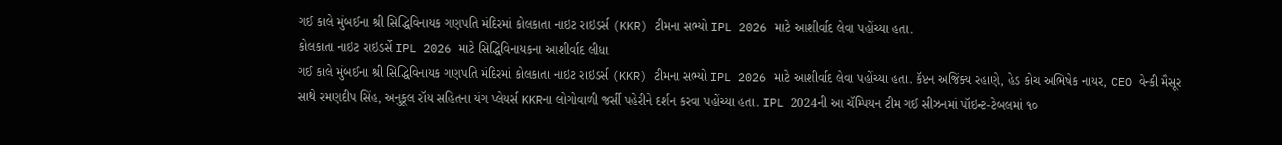ગઈ કાલે મુંબઈના શ્રી સિદ્ધિવિનાયક ગણપતિ મંદિરમાં કોલકાતા નાઇટ રાઇડર્સ (KKR) ટીમના સભ્યો IPL 2026 માટે આશીર્વાદ લેવા પહોંચ્યા હતા.
કોલકાતા નાઇટ રાઇડર્સે IPL 2026 માટે સિદ્ધિવિનાયકના આશીર્વાદ લીધા
ગઈ કાલે મુંબઈના શ્રી સિદ્ધિવિનાયક ગણપતિ મંદિરમાં કોલકાતા નાઇટ રાઇડર્સ (KKR) ટીમના સભ્યો IPL 2026 માટે આશીર્વાદ લેવા પહોંચ્યા હતા. કૅપ્ટન અજિંક્ય રહાણે, હેડ કોચ અભિષેક નાયર, CEO વેન્કી મૈસૂર સાથે રમણદીપ સિંહ, અનુકૂલ રૉય સહિતના યંગ પ્લેયર્સ KKRના લોગોવાળી જર્સી પહેરીને દર્શન કરવા પહોંચ્યા હતા. IPL 2024ની આ ચૅમ્પિયન ટીમ ગઈ સીઝનમાં પૉઇન્ટ-ટેબલમાં ૧૦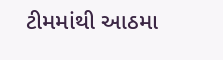ટીમમાંથી આઠમા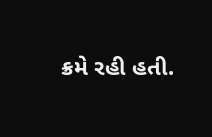ક્રમે રહી હતી.